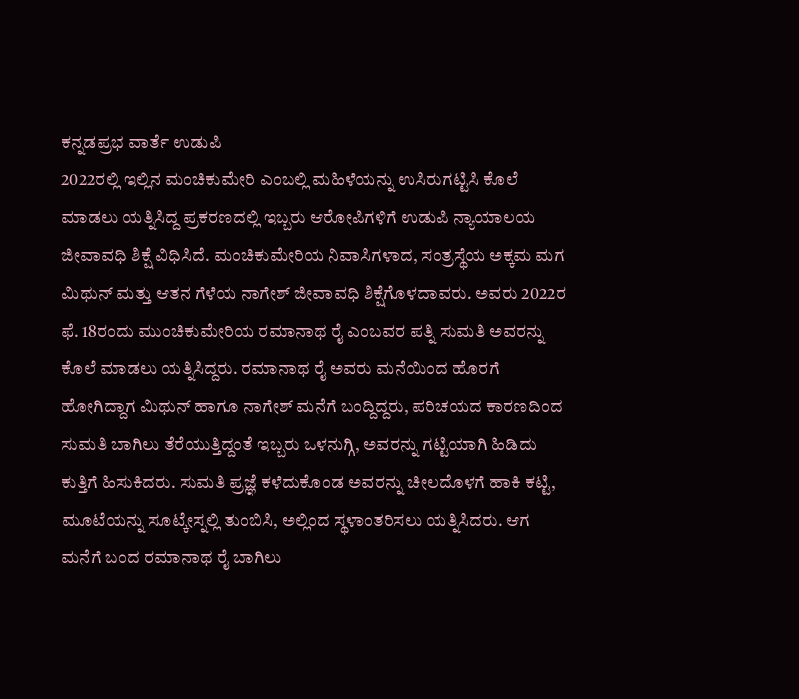ಕನ್ನಡಪ್ರಭ ವಾರ್ತೆ ಉಡುಪಿ
2022ರಲ್ಲಿ ಇಲ್ಲಿನ ಮಂಚಿಕುಮೇರಿ ಎಂಬಲ್ಲಿ ಮಹಿಳೆಯನ್ನು ಉಸಿರುಗಟ್ಟಿಸಿ ಕೊಲೆ ಮಾಡಲು ಯತ್ನಿಸಿದ್ದ ಪ್ರಕರಣದಲ್ಲಿ ಇಬ್ಬರು ಆರೋಪಿಗಳಿಗೆ ಉಡುಪಿ ನ್ಯಾಯಾಲಯ ಜೀವಾವಧಿ ಶಿಕ್ಷೆ ವಿಧಿಸಿದೆ. ಮಂಚಿಕುಮೇರಿಯ ನಿವಾಸಿಗಳಾದ, ಸಂತ್ರಸ್ಥೆಯ ಅಕ್ಕಮ ಮಗ ಮಿಥುನ್ ಮತ್ತು ಆತನ ಗೆಳೆಯ ನಾಗೇಶ್ ಜೀವಾವಧಿ ಶಿಕ್ಷೆಗೊಳದಾವರು. ಅವರು 2022ರ ಫೆ. 18ರಂದು ಮುಂಚಿಕುಮೇರಿಯ ರಮಾನಾಥ ರೈ ಎಂಬವರ ಪತ್ನಿ ಸುಮತಿ ಅವರನ್ನು ಕೊಲೆ ಮಾಡಲು ಯತ್ನಿಸಿದ್ದರು. ರಮಾನಾಥ ರೈ ಅವರು ಮನೆಯಿಂದ ಹೊರಗೆ ಹೋಗಿದ್ದಾಗ ಮಿಥುನ್ ಹಾಗೂ ನಾಗೇಶ್ ಮನೆಗೆ ಬಂದ್ದಿದ್ದರು, ಪರಿಚಯದ ಕಾರಣದಿಂದ ಸುಮತಿ ಬಾಗಿಲು ತೆರೆಯುತ್ತಿದ್ದಂತೆ ಇಬ್ಬರು ಒಳನುಗ್ಗಿ, ಅವರನ್ನು ಗಟ್ಟಿಯಾಗಿ ಹಿಡಿದು ಕುತ್ತಿಗೆ ಹಿಸುಕಿದರು. ಸುಮತಿ ಪ್ರಜ್ಞೆ ಕಳೆದುಕೊಂಡ ಅವರನ್ನು ಚೀಲದೊಳಗೆ ಹಾಕಿ ಕಟ್ಟಿ, ಮೂಟೆಯನ್ನು ಸೂಟ್ಕೇಸ್ನಲ್ಲಿ ತುಂಬಿಸಿ, ಅಲ್ಲಿಂದ ಸ್ಥಳಾಂತರಿಸಲು ಯತ್ನಿಸಿದರು. ಆಗ ಮನೆಗೆ ಬಂದ ರಮಾನಾಥ ರೈ ಬಾಗಿಲು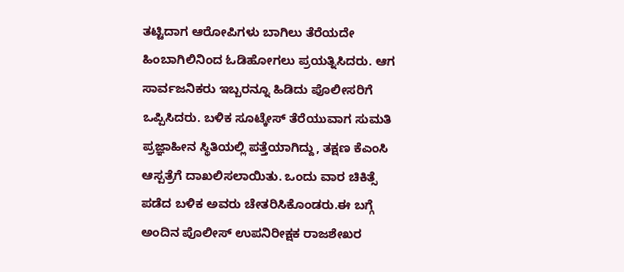ತಟ್ಟಿದಾಗ ಆರೋಪಿಗಳು ಬಾಗಿಲು ತೆರೆಯದೇ ಹಿಂಬಾಗಿಲಿನಿಂದ ಓಡಿಹೋಗಲು ಪ್ರಯತ್ನಿಸಿದರು. ಆಗ ಸಾರ್ವಜನಿಕರು ಇಬ್ಬರನ್ನೂ ಹಿಡಿದು ಪೊಲೀಸರಿಗೆ ಒಪ್ಪಿಸಿದರು. ಬಳಿಕ ಸೂಟ್ಕೇಸ್ ತೆರೆಯುವಾಗ ಸುಮತಿ ಪ್ರಜ್ಞಾಹೀನ ಸ್ಥಿತಿಯಲ್ಲಿ ಪತ್ತೆಯಾಗಿದ್ದು, ತಕ್ಷಣ ಕೆಎಂಸಿ ಆಸ್ಪತ್ರೆಗೆ ದಾಖಲಿಸಲಾಯಿತು. ಒಂದು ವಾರ ಚಿಕಿತ್ಸೆ ಪಡೆದ ಬಳಿಕ ಅವರು ಚೇತರಿಸಿಕೊಂಡರು.ಈ ಬಗ್ಗೆ ಅಂದಿನ ಪೊಲೀಸ್ ಉಪನಿರೀಕ್ಷಕ ರಾಜಶೇಖರ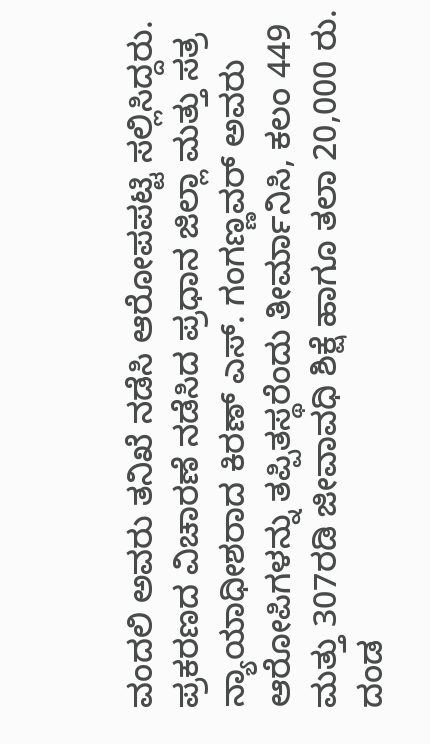ವಂದಲಿ ಅವರು ತನಿಖೆ ನಡೆಸಿ ಆರೋಪಪಟ್ಟಿ ಸಲ್ಲಿಸಿದ್ದರು. ಪ್ರಕರಣದ ವಿಚಾರಣೆ ನಡೆಸಿದ ಪ್ರಧಾನ ಜಿಲ್ಲಾ ಮತ್ತು ಸತ್ರ ನ್ಯಾಯಾಧೀಶರಾದ ಕಿರಣ್ ಎಸ್. ಗಂಗಣ್ಣವರ್ ಅವರು ಆರೋಪಿಗಳನ್ನು ತಪ್ಪಿತಸ್ಥರೆಂದು ತೀರ್ಮಾನಿಸಿ, ಕಲಂ 449 ಮತ್ತು 307ರಡಿ ಜೀವಾವಧಿ ಶಿಕ್ಷೆ ಹಾಗೂ ತಲಾ 20,000 ರು. ದಂಡ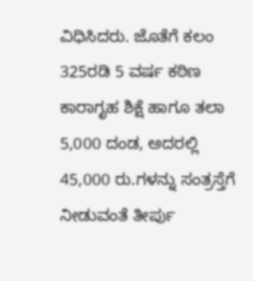ವಿಧಿಸಿದರು. ಜೊತೆಗೆ ಕಲಂ 325ರಡಿ 5 ವರ್ಷ ಕಠಿಣ ಕಾರಾಗೃಹ ಶಿಕ್ಷೆ ಹಾಗೂ ತಲಾ 5,000 ದಂಡ, ಅದರಲ್ಲಿ 45,000 ರು.ಗಳನ್ನು ಸಂತ್ರಸ್ತೆಗೆ ನೀಡುವಂತೆ ತೀರ್ಪು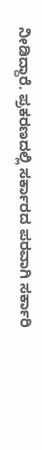ನೀಡಿದ್ದಾರೆ. ಪ್ರಕರಣದಲ್ಲಿ ಸರ್ಕಾರದ ಪರವಾಗಿ ಸರ್ಕಾರಿ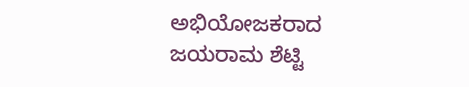ಅಭಿಯೋಜಕರಾದ ಜಯರಾಮ ಶೆಟ್ಟಿ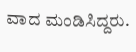ವಾದ ಮಂಡಿಸಿದ್ದರು.